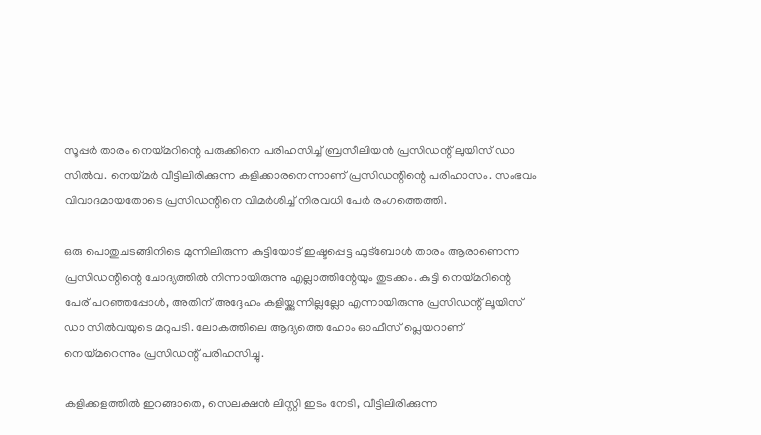സൂപ്പര്‍ താരം നെയ്മറിന്റെ പരുക്കിനെ പരിഹസിച്ച് ബ്രസീലിയന്‍ പ്രസിഡന്റ് ലുയിസ് ഡാ സില്‍വ. നെയ്മര്‍ വീട്ടിലിരിക്കുന്ന കളിക്കാരനെന്നാണ് പ്രസിഡന്റിന്റെ പരിഹാസം. സംഭവം വിവാദമായതോടെ പ്രസിഡന്റിനെ വിമര്‍ശിച്ച് നിരവധി പേര്‍ രംഗത്തെത്തി.

ഒരു പൊതുചടങ്ങിനിടെ മുന്നിലിരുന്ന കുട്ടിയോട് ഇഷ്ടപ്പെട്ട ഫുട്ബോള്‍ താരം ആരാണെന്ന പ്രസിഡന്റിന്റെ ചോദ്യത്തില്‍ നിന്നായിരുന്നു എല്ലാത്തിന്റേയും തുടക്കം. കുട്ടി നെയ്മറിന്റെ പേര് പറഞ്ഞപ്പോള്‍, അതിന് അദ്ദേഹം കളിയ്ക്കുന്നില്ലല്ലോ എന്നായിരുന്നു പ്രസിഡന്റ് ലൂയിസ് ഡാ സില്‍വയുടെ മറുപടി. ലോകത്തിലെ ആദ്യത്തെ ഹോം ഓഫീസ് പ്ലെയറാണ് നെയ്മറെന്നും പ്രസിഡന്റ് പരിഹസിച്ചു.

കളിക്കളത്തില്‍ ഇറങ്ങാതെ, സെലക്ഷന്‍ ലിസ്റ്റി‍‍ ഇടം നേടി, വീട്ടിലിരിക്കുന്ന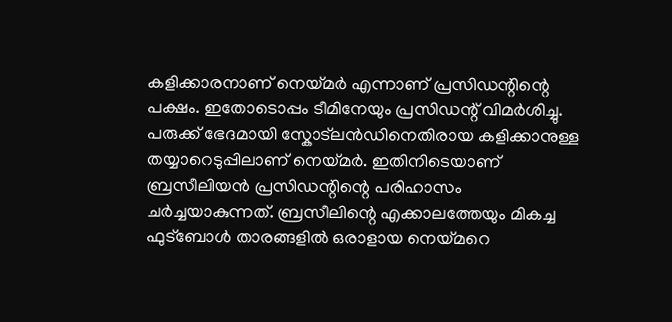കളിക്കാരനാണ് നെയ്മര്‍ എന്നാണ് പ്രസിഡന്റിന്റെ പക്ഷം. ഇതോടൊപ്പം ടീമിനേയും പ്രസിഡന്റ് വിമര്‍ശിച്ചു. പരുക്ക് ഭേദമായി സ്കോട്ലന്‍ഡിനെതിരായ കളിക്കാനുള്ള തയ്യാറെടുപ്പിലാണ് നെയ്മര്‍. ഇതിനിടെയാണ് ബ്രസീലിയന്‍ പ്രസിഡന്റിന്റെ പരിഹാസം ചര്‍ച്ചയാകുന്നത്. ബ്രസീലിന്റെ എക്കാലത്തേയും മികച്ച ഫുട്ബോള്‍ താരങ്ങളില്‍ ഒരാളായ നെയ്മറെ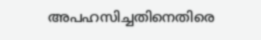അപഹസിച്ചതിനെതിരെ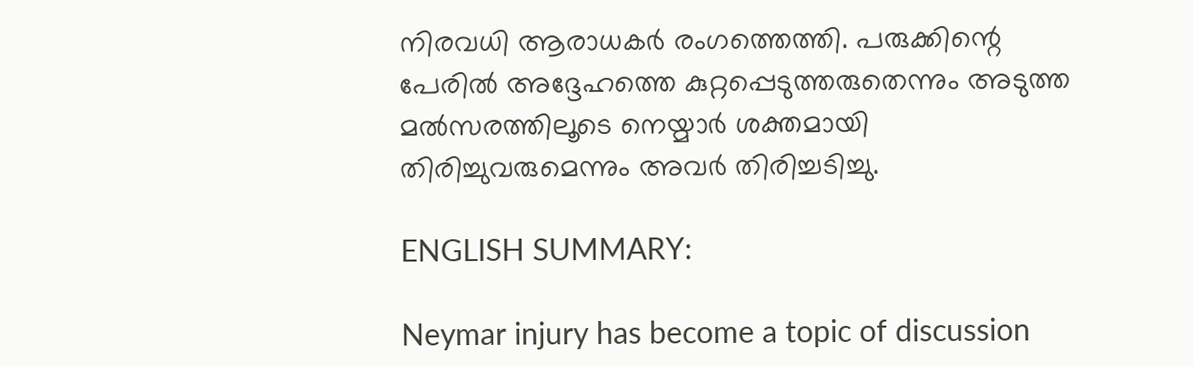നിരവധി ആരാധകര്‍ രംഗത്തെത്തി. പരുക്കിന്റെ പേരില്‍ അദ്ദേഹത്തെ കുറ്റപ്പെടുത്തരുതെന്നും അടുത്ത മല്‍സരത്തിലൂടെ നെയ്മാര്‍ ശക്തമായി തിരിച്ചുവരുമെന്നും അവര്‍ തിരിച്ചടിച്ചു.

ENGLISH SUMMARY:

Neymar injury has become a topic of discussion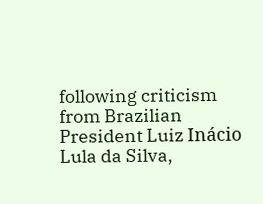following criticism from Brazilian President Luiz Inácio Lula da Silva,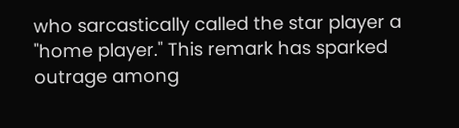who sarcastically called the star player a "home player." This remark has sparked outrage among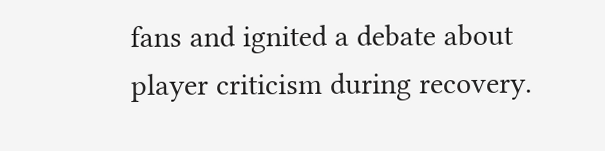fans and ignited a debate about player criticism during recovery.